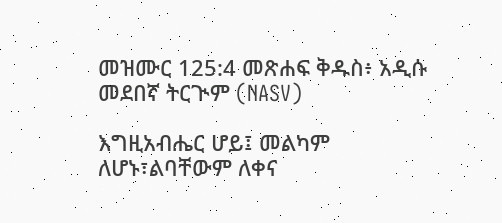መዝሙር 125:4 መጽሐፍ ቅዱስ፥ አዲሱ መደበኛ ትርጒም (NASV)

እግዚአብሔር ሆይ፤ መልካም ለሆኑ፣ልባቸውም ለቀና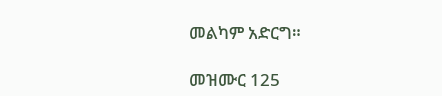መልካም አድርግ።

መዝሙር 125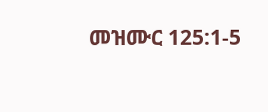መዝሙር 125:1-5